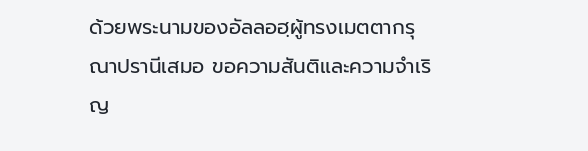ด้วยพระนามของอัลลอฮฺผู้ทรงเมตตากรุณาปรานีเสมอ ขอความสันติและความจำเริญ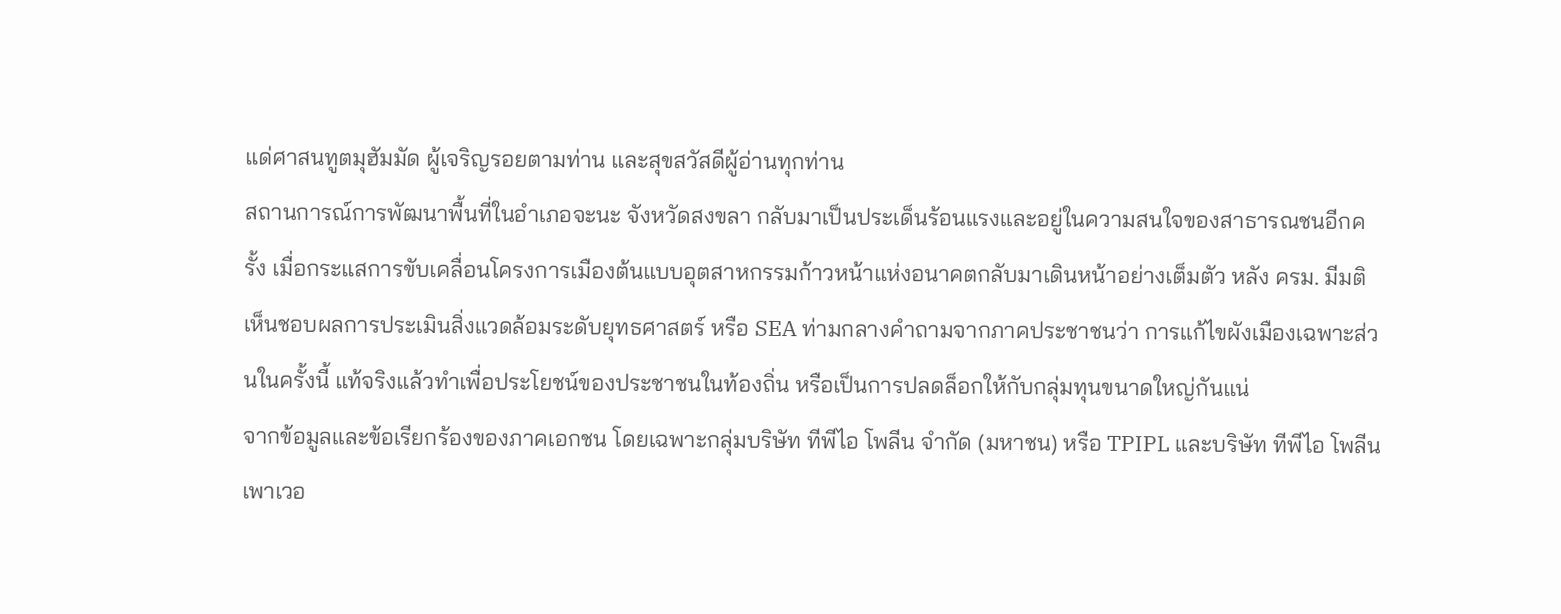แด่ศาสนทูตมุฮัมมัด ผู้เจริญรอยตามท่าน และสุขสวัสดีผู้อ่านทุกท่าน
สถานการณ์การพัฒนาพื้นที่ในอำเภอจะนะ จังหวัดสงขลา กลับมาเป็นประเด็นร้อนแรงและอยู่ในความสนใจของสาธารณชนอีกครั้ง เมื่อกระแสการขับเคลื่อนโครงการเมืองต้นแบบอุตสาหกรรมก้าวหน้าแห่งอนาคตกลับมาเดินหน้าอย่างเต็มตัว หลัง ครม. มีมติเห็นชอบผลการประเมินสิ่งแวดล้อมระดับยุทธศาสตร์ หรือ SEA ท่ามกลางคำถามจากภาคประชาชนว่า การแก้ไขผังเมืองเฉพาะส่วนในครั้งนี้ แท้จริงแล้วทำเพื่อประโยชน์ของประชาชนในท้องถิ่น หรือเป็นการปลดล็อกให้กับกลุ่มทุนขนาดใหญ่กันแน่
จากข้อมูลและข้อเรียกร้องของภาคเอกชน โดยเฉพาะกลุ่มบริษัท ทีพีไอ โพลีน จำกัด (มหาชน) หรือ TPIPL และบริษัท ทีพีไอ โพลีน เพาเวอ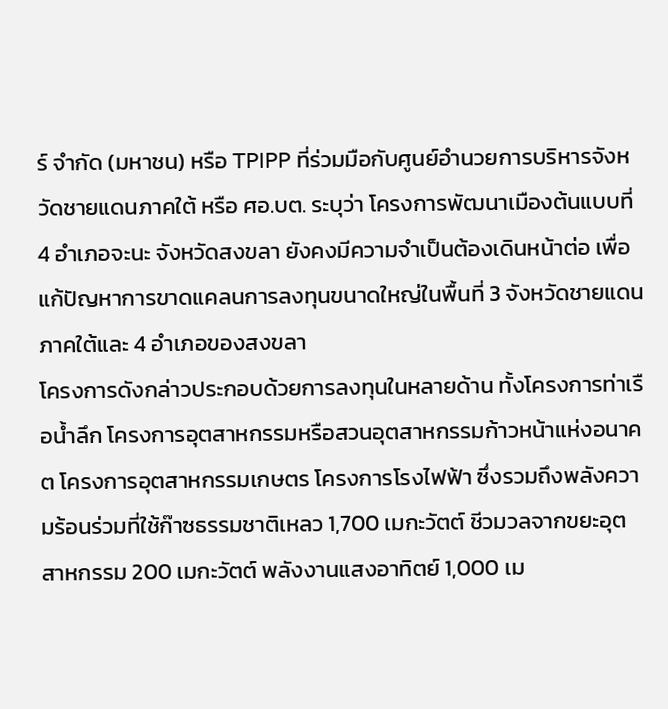ร์ จำกัด (มหาชน) หรือ TPIPP ที่ร่วมมือกับศูนย์อำนวยการบริหารจังหวัดชายแดนภาคใต้ หรือ ศอ.บต. ระบุว่า โครงการพัฒนาเมืองต้นแบบที่ 4 อำเภอจะนะ จังหวัดสงขลา ยังคงมีความจำเป็นต้องเดินหน้าต่อ เพื่อแก้ปัญหาการขาดแคลนการลงทุนขนาดใหญ่ในพื้นที่ 3 จังหวัดชายแดนภาคใต้และ 4 อำเภอของสงขลา
โครงการดังกล่าวประกอบด้วยการลงทุนในหลายด้าน ทั้งโครงการท่าเรือน้ำลึก โครงการอุตสาหกรรมหรือสวนอุตสาหกรรมก้าวหน้าแห่งอนาคต โครงการอุตสาหกรรมเกษตร โครงการโรงไฟฟ้า ซึ่งรวมถึงพลังความร้อนร่วมที่ใช้ก๊าซธรรมชาติเหลว 1,700 เมกะวัตต์ ชีวมวลจากขยะอุตสาหกรรม 200 เมกะวัตต์ พลังงานแสงอาทิตย์ 1,000 เม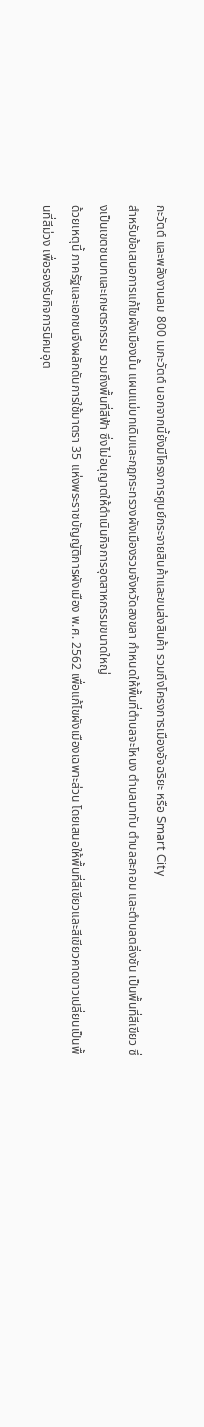กะวัตต์ และพลังงานลม 800 เมกะวัตต์ นอกจากนี้ยังมีโครงการศูนย์กระจายสินค้าและขนส่งสินค้า รวมถึงโครงการเมืองอัจฉริยะ หรือ Smart City
สำหรับข้อเสนอการแก้ไขผังเมืองนั้น แผนแม่บทเดิมและกฎกระทรวงผังเมืองรวมจังหวัดสงขลา กำหนดให้พื้นที่ตำบลจะโหนง ตำบลนาทับ ตำบลสะกอม และตำบลตลิ่งชัน เป็นพื้นที่สีเขียว ซึ่งเป็นเขตชนบทและเกษตรกรรม รวมถึงพื้นที่สีฟ้า ซึ่งไม่อนุญาตให้ดำเนินกิจการอุตสาหกรรมขนาดใหญ่
ด้วยเหตุนี้ ภาครัฐและเอกชนจึงผลักดันการใช้มาตรา 35 แห่งพระราชบัญญัติการผังเมือง พ.ศ. 2562 เพื่อแก้ไขผังเมืองเฉพาะส่วน โดยเสนอให้พื้นที่สีเขียวและสีเขียวคาดขาวเปลี่ยนเป็นพื้นที่สีม่วง เพื่อรองรับกิจการนิคมอุต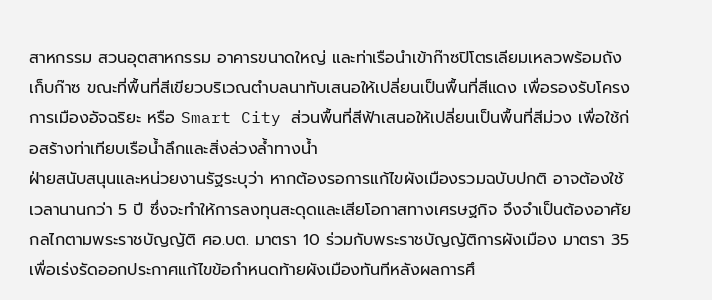สาหกรรม สวนอุตสาหกรรม อาคารขนาดใหญ่ และท่าเรือนำเข้าก๊าซปิโตรเลียมเหลวพร้อมถังเก็บก๊าซ ขณะที่พื้นที่สีเขียวบริเวณตำบลนาทับเสนอให้เปลี่ยนเป็นพื้นที่สีแดง เพื่อรองรับโครงการเมืองอัจฉริยะ หรือ Smart City ส่วนพื้นที่สีฟ้าเสนอให้เปลี่ยนเป็นพื้นที่สีม่วง เพื่อใช้ก่อสร้างท่าเทียบเรือน้ำลึกและสิ่งล่วงล้ำทางน้ำ
ฝ่ายสนับสนุนและหน่วยงานรัฐระบุว่า หากต้องรอการแก้ไขผังเมืองรวมฉบับปกติ อาจต้องใช้เวลานานกว่า 5 ปี ซึ่งจะทำให้การลงทุนสะดุดและเสียโอกาสทางเศรษฐกิจ จึงจำเป็นต้องอาศัยกลไกตามพระราชบัญญัติ ศอ.บต. มาตรา 10 ร่วมกับพระราชบัญญัติการผังเมือง มาตรา 35 เพื่อเร่งรัดออกประกาศแก้ไขข้อกำหนดท้ายผังเมืองทันทีหลังผลการศึ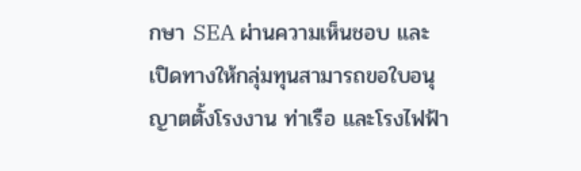กษา SEA ผ่านความเห็นชอบ และเปิดทางให้กลุ่มทุนสามารถขอใบอนุญาตตั้งโรงงาน ท่าเรือ และโรงไฟฟ้า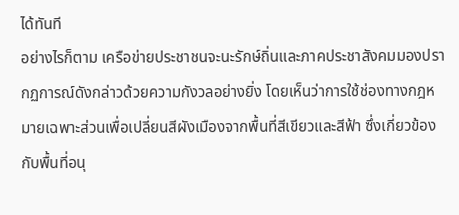ได้ทันที
อย่างไรก็ตาม เครือข่ายประชาชนจะนะรักษ์ถิ่นและภาคประชาสังคมมองปรากฏการณ์ดังกล่าวด้วยความกังวลอย่างยิ่ง โดยเห็นว่าการใช้ช่องทางกฎหมายเฉพาะส่วนเพื่อเปลี่ยนสีผังเมืองจากพื้นที่สีเขียวและสีฟ้า ซึ่งเกี่ยวข้องกับพื้นที่อนุ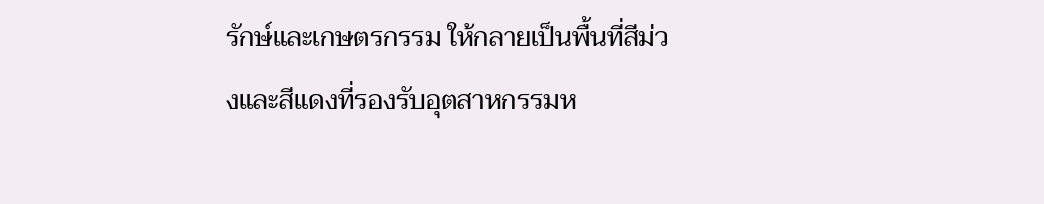รักษ์และเกษตรกรรม ให้กลายเป็นพื้นที่สีม่วงและสีแดงที่รองรับอุตสาหกรรมห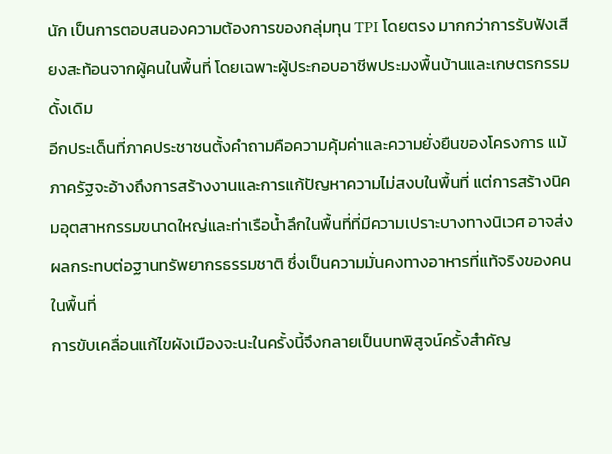นัก เป็นการตอบสนองความต้องการของกลุ่มทุน TPI โดยตรง มากกว่าการรับฟังเสียงสะท้อนจากผู้คนในพื้นที่ โดยเฉพาะผู้ประกอบอาชีพประมงพื้นบ้านและเกษตรกรรมดั้งเดิม
อีกประเด็นที่ภาคประชาชนตั้งคำถามคือความคุ้มค่าและความยั่งยืนของโครงการ แม้ภาครัฐจะอ้างถึงการสร้างงานและการแก้ปัญหาความไม่สงบในพื้นที่ แต่การสร้างนิคมอุตสาหกรรมขนาดใหญ่และท่าเรือน้ำลึกในพื้นที่ที่มีความเปราะบางทางนิเวศ อาจส่งผลกระทบต่อฐานทรัพยากรธรรมชาติ ซึ่งเป็นความมั่นคงทางอาหารที่แท้จริงของคนในพื้นที่
การขับเคลื่อนแก้ไขผังเมืองจะนะในครั้งนี้จึงกลายเป็นบทพิสูจน์ครั้งสำคัญ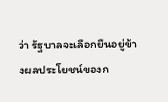ว่า รัฐบาลจะเลือกยืนอยู่ข้างผลประโยชน์ของก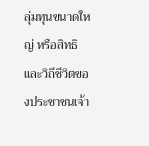ลุ่มทุนขนาดใหญ่ หรือสิทธิและวิถีชีวิตของประชาชนเจ้า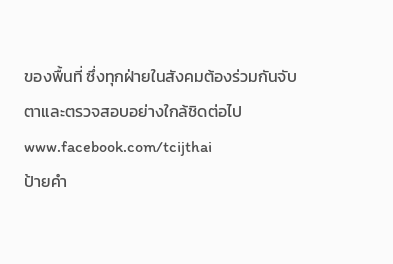ของพื้นที่ ซึ่งทุกฝ่ายในสังคมต้องร่วมกันจับตาและตรวจสอบอย่างใกล้ชิดต่อไป
www.facebook.com/tcijthai
ป้ายคำ